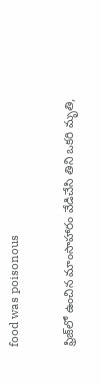food was poisonous

ఫ్రిజ్‌లో ఉంచిన మాంసాహారం వేడిచేసి తిని ఒకరి మృతి,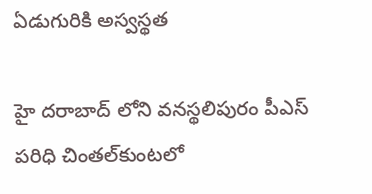ఏడుగురికి అస్వస్థత

హై దరాబాద్ లోని వనస్థలిపురం పీఎస్‌ పరిధి చింతల్‌కుంటలో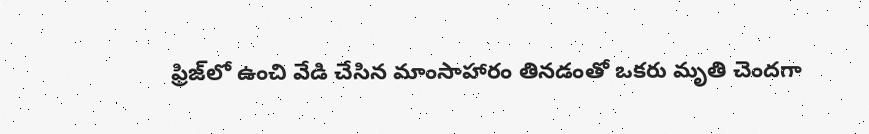ఫ్రిజ్‌లో ఉంచి వేడి చేసిన మాంసాహారం తినడంతో ఒకరు మృతి చెందగా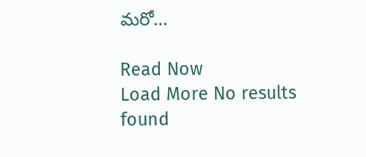మరో…

Read Now
Load More No results found